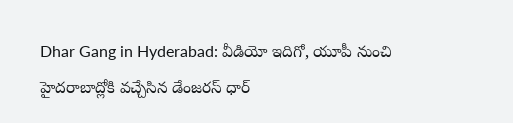Dhar Gang in Hyderabad: వీడియో ఇదిగో, యూపీ నుంచి హైదరాబాద్లోకి వచ్చేసిన డేంజరస్ ధార్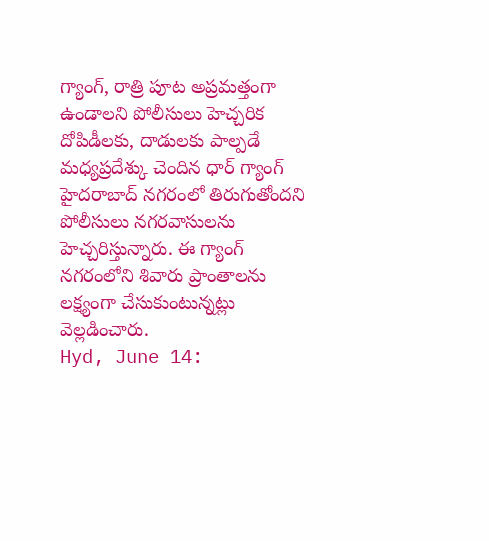గ్యాంగ్, రాత్రి పూట అప్రమత్తంగా ఉండాలని పోలీసులు హెచ్చరిక
దోపిడీలకు, దాడులకు పాల్పడే మధ్యప్రదేశ్కు చెందిన ధార్ గ్యాంగ్ హైదరాబాద్ నగరంలో తిరుగుతోందని పోలీసులు నగరవాసులను హెచ్చరిస్తున్నారు. ఈ గ్యాంగ్ నగరంలోని శివారు ప్రాంతాలను లక్ష్యంగా చేసుకుంటున్నట్లు వెల్లడించారు.
Hyd, June 14: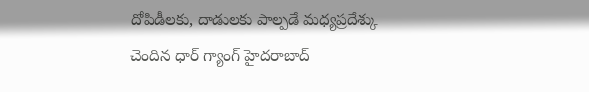దోపిడీలకు, దాడులకు పాల్పడే మధ్యప్రదేశ్కు చెందిన ధార్ గ్యాంగ్ హైదరాబాద్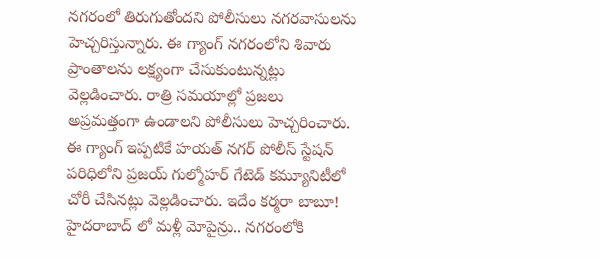నగరంలో తిరుగుతోందని పోలీసులు నగరవాసులను హెచ్చరిస్తున్నారు. ఈ గ్యాంగ్ నగరంలోని శివారు ప్రాంతాలను లక్ష్యంగా చేసుకుంటున్నట్లు వెల్లడించారు. రాత్రి సమయాల్లో ప్రజలు అప్రమత్తంగా ఉండాలని పోలీసులు హెచ్చరించారు. ఈ గ్యాంగ్ ఇప్పటికే హయత్ నగర్ పోలీస్ స్టేషన్ పరిధిలోని ప్రజయ్ గుల్మోహర్ గేటెడ్ కమ్యూనిటీలో చోరీ చేసినట్లు వెల్లడించారు. ఇదేం కర్మరా బాబూ! హైదరాబాద్ లో మళ్లీ మోపైన్రు.. నగరంలోకి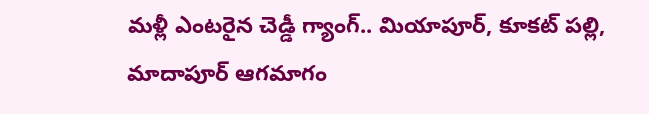మళ్లీ ఎంటరైన చెడ్డీ గ్యాంగ్.. మియాపూర్, కూకట్ పల్లి, మాదాపూర్ ఆగమాగం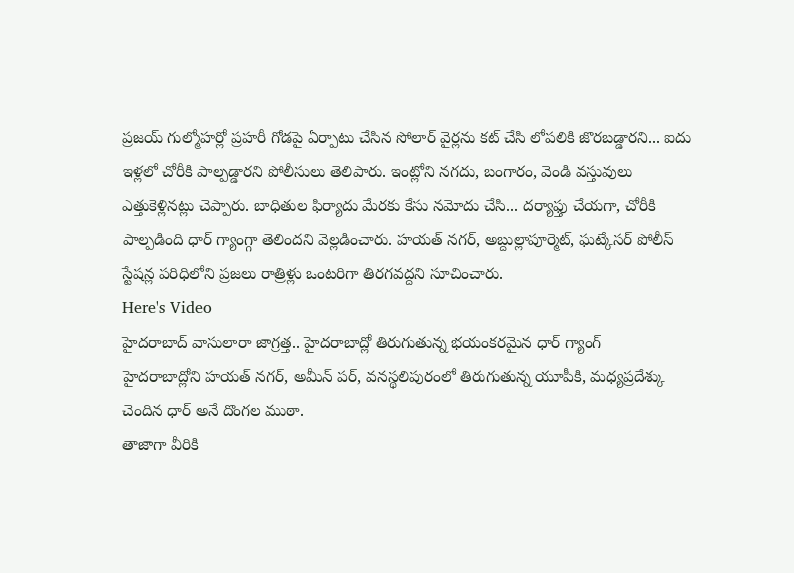ప్రజయ్ గుల్మోహర్లో ప్రహరీ గోడపై ఏర్పాటు చేసిన సోలార్ వైర్లను కట్ చేసి లోపలికి జొరబడ్డారని... ఐదు ఇళ్లలో చోరీకి పాల్పడ్డారని పోలీసులు తెలిపారు. ఇంట్లోని నగదు, బంగారం, వెండి వస్తువులు ఎత్తుకెళ్లినట్లు చెప్పారు. బాధితుల ఫిర్యాదు మేరకు కేసు నమోదు చేసి... దర్యాఫ్తు చేయగా, చోరీకి పాల్పడింది ధార్ గ్యాంగ్గా తెలిందని వెల్లడించారు. హయత్ నగర్, అబ్దుల్లాపూర్మెట్, ఘట్కేసర్ పోలీస్ స్టేషన్ల పరిధిలోని ప్రజలు రాత్రిళ్లు ఒంటరిగా తిరగవద్దని సూచించారు.
Here's Video
హైదరాబాద్ వాసులారా జాగ్రత్త.. హైదరాబాద్లో తిరుగుతున్న భయంకరమైన ధార్ గ్యాంగ్
హైదరాబాద్లోని హయత్ నగర్, అమీన్ పర్, వనస్థలిపురంలో తిరుగుతున్న యూపీకి, మధ్యప్రదేశ్కు చెందిన ధార్ అనే దొంగల ముఠా.
తాజాగా వీరికి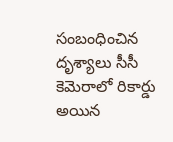సంబంధించిన దృశ్యాలు సీసీ కెమెరాలో రికార్డు అయిన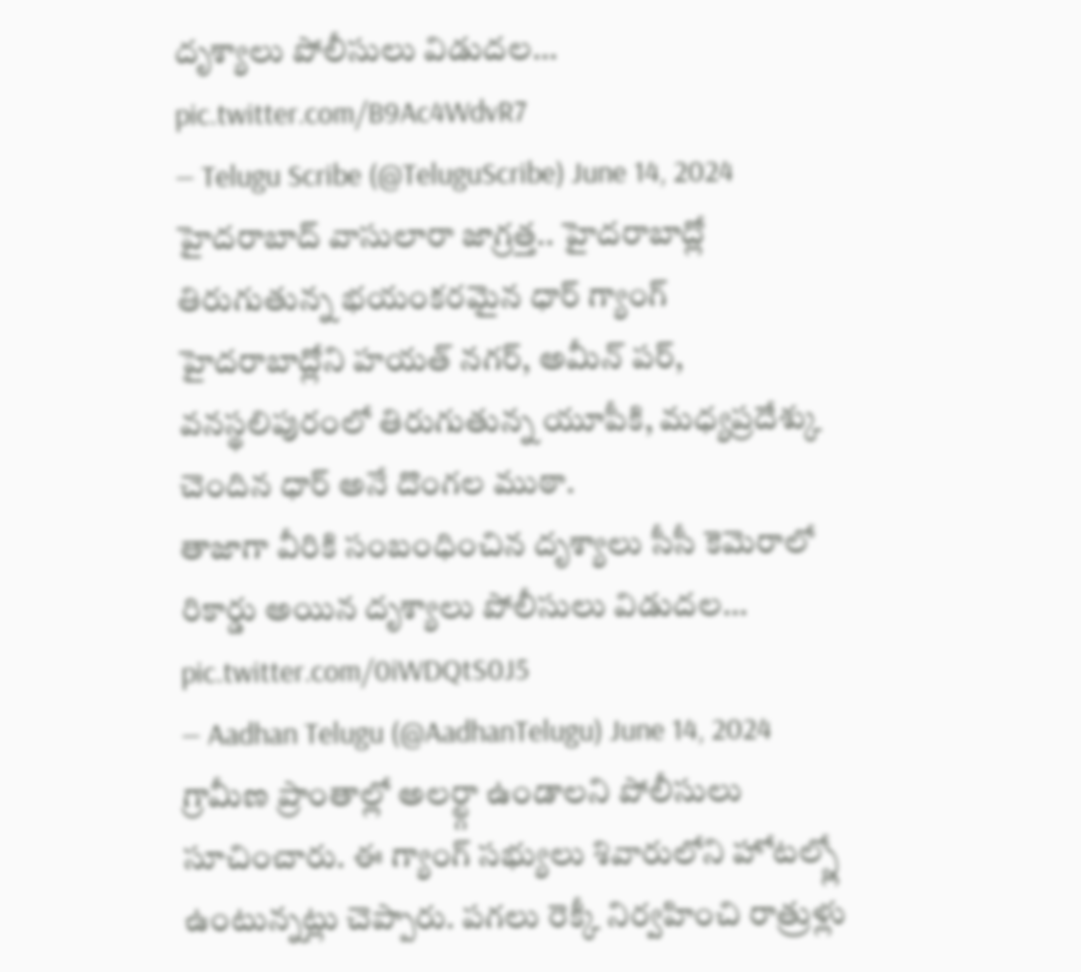దృశ్యాలు పోలీసులు విడుదల… pic.twitter.com/B9Ac4WdvR7
— Telugu Scribe (@TeluguScribe) June 14, 2024
హైదరాబాద్ వాసులారా జాగ్రత్త.. హైదరాబాద్లో తిరుగుతున్న భయంకరమైన ధార్ గ్యాంగ్
హైదరాబాద్లోని హయత్ నగర్, అమీన్ పర్, వనస్థలిపురంలో తిరుగుతున్న యూపీకి, మధ్యప్రదేశ్కు చెందిన ధార్ అనే దొంగల ముఠా.
తాజాగా వీరికి సంబంధించిన దృశ్యాలు సీసీ కెమెరాలో రికార్డు అయిన దృశ్యాలు పోలీసులు విడుదల… pic.twitter.com/0iWDQtS0J5
— Aadhan Telugu (@AadhanTelugu) June 14, 2024
గ్రామీణ ప్రాంతాల్లో అలర్ట్గా ఉండాలని పోలీసులు సూచించారు. ఈ గ్యాంగ్ సభ్యులు శివారులోని హోటల్స్లో ఉంటున్నట్లు చెప్పారు. పగలు రెక్కీ నిర్వహించి రాత్రుళ్లు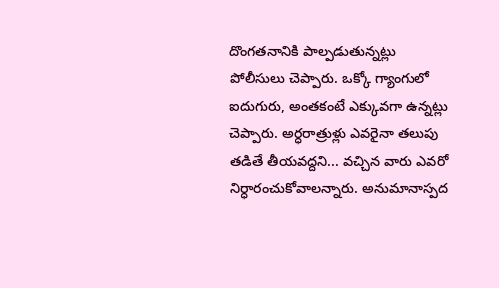దొంగతనానికి పాల్పడుతున్నట్లు పోలీసులు చెప్పారు. ఒక్కో గ్యాంగులో ఐదుగురు, అంతకంటే ఎక్కువగా ఉన్నట్లు చెప్పారు. అర్ధరాత్రుళ్లు ఎవరైనా తలుపు తడితే తీయవద్దని... వచ్చిన వారు ఎవరో నిర్ధారంచుకోవాలన్నారు. అనుమానాస్పద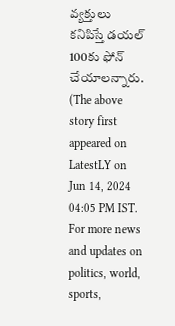వ్యక్తులు కనిపిస్తే డయల్ 100కు ఫోన్ చేయాలన్నారు.
(The above story first appeared on LatestLY on Jun 14, 2024 04:05 PM IST. For more news and updates on politics, world, sports,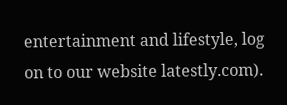entertainment and lifestyle, log on to our website latestly.com).